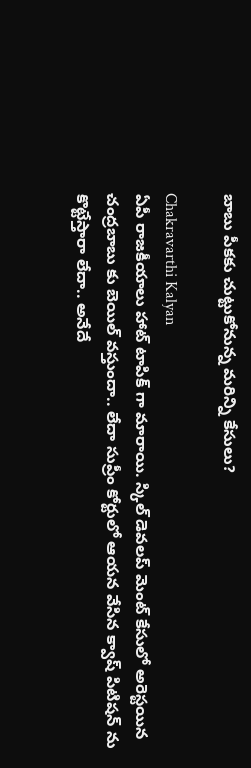బాబు పీకకు చుట్టుకోనున్న మరిన్ని కేసులు?

Chakravarthi Kalyan
ఏపీ రాజకీయాలు హాట్ టాపిక్ గా మారాయి. స్కిల్ డెవలప్ మెంట్ కేసులో అరెస్టయిన చంద్రబాబు కు బెయిల్ వస్తుందా.. లేదా సుప్రీం కోర్టులో ఆయన వేసిన క్వాష్ పిటిషన్ ను కొట్టేస్తారా లేదా.. అనేదే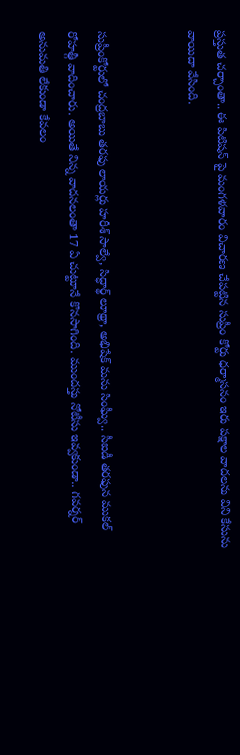ప్రస్తుత చర్చాంతా.. ఈ పిటిషన్ పై మంగళవారం విచారణ చేపట్టిన సుప్రీం కోర్టు ధర్మాసనం ఇరు పక్షాల వాదలను విని కేసును వాయిదా వేసింది.


సుప్రీంకోర్టులో చంద్రబాబు తరఫు లాయర్లు హరీశ్ సాల్వే, సిద్ధార్థ్ లూథ్రా, అభిషేక్ మను సింఘ్వీ.. సీఐడీ తరఫున ముకల్ రోహత్గీ వాదించారు. అయితే నిన్న వాదనలంతా 17 ఏ చుట్టూనే కొనసాగింది. ముందస్తు నోటీసు ఇవ్వకుండా.. గవర్నర్ అనుమతి లేకుండా కేవలం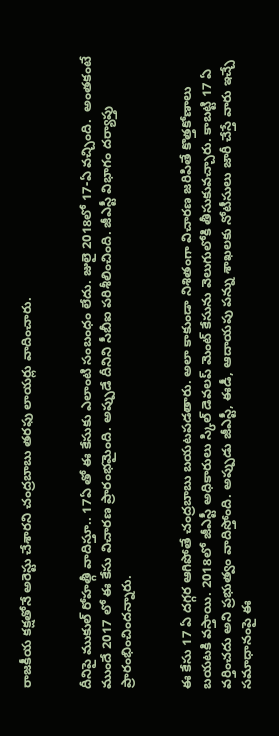రాజకీయ కక్షతోనే అరెస్టు చేశారని చంద్రబాబు తరఫు లాయర్లు వాదించారు.


దీనిపై ముకుల్ రోహత్గీ వాదిస్తూ.. 17ఏ తో ఈ కేసుకు ఎలాంటి సంబంధం లేదు. జులై 2018లో 17-ఏ వచ్చింది.  అంతకంటే ముందే 2017 లో ఈ కేసు విచారణ ప్రారంభమైంది. అప్పుడే దీనిని సీబీఐ పరిశీలించింది. జీఎస్టీ విభాగం దర్యాప్తు ప్రారంభించిందన్నారు.


ఈ కేసు 17 ఏ దగ్గర ఆగిపోతే చంద్రబాబు బయటపడతారు. అలా కాకుండా నిశితంగా విచారణ జరిపితే కొత్తకోణాలు బయటకి వస్తాయి. 2018లో జీఎస్టీ అధికారులు స్కిల్ డెవలప్ మెంట్ కేసును వెలుగులోకి తీసుకువచ్చారు. కాబట్టి 17 ఏ  వర్తించదు అని ప్రభుత్వం వాదిస్తోంది. అప్పుడు జీఎస్టీ, ఈడీ, ఆదాయపు పన్ను శాఖలకు నోటీసులు జారీ చేస్తే వారు ఇచ్చే సమాధానంపై ఈ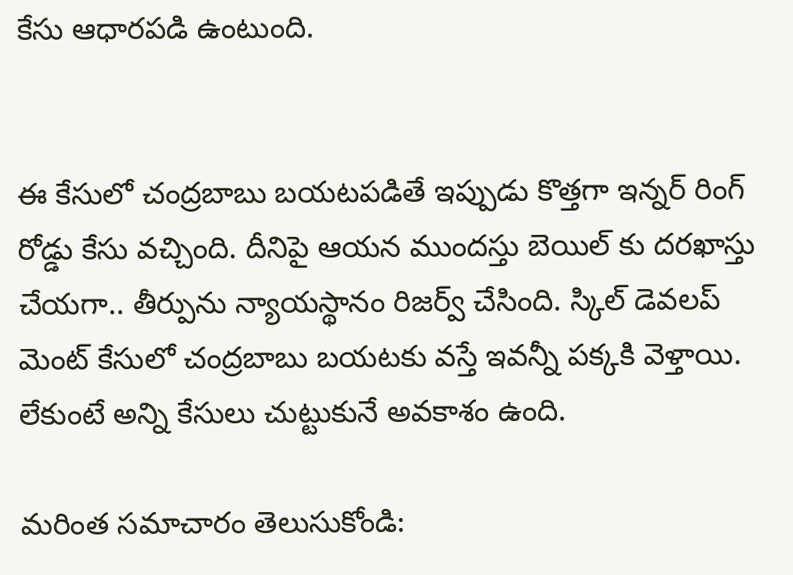కేసు ఆధారపడి ఉంటుంది.


ఈ కేసులో చంద్రబాబు బయటపడితే ఇప్పుడు కొత్తగా ఇన్నర్ రింగ్ రోడ్డు కేసు వచ్చింది. దీనిపై ఆయన ముందస్తు బెయిల్ కు దరఖాస్తు చేయగా.. తీర్పును న్యాయస్థానం రిజర్వ్ చేసింది. స్కిల్ డెవలప్ మెంట్ కేసులో చంద్రబాబు బయటకు వస్తే ఇవన్నీ పక్కకి వెళ్తాయి. లేకుంటే అన్ని కేసులు చుట్టుకునే అవకాశం ఉంది.

మరింత సమాచారం తెలుసుకోండి: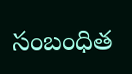సంబంధిత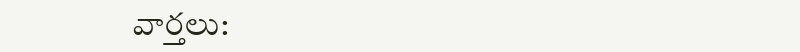వార్తలు: